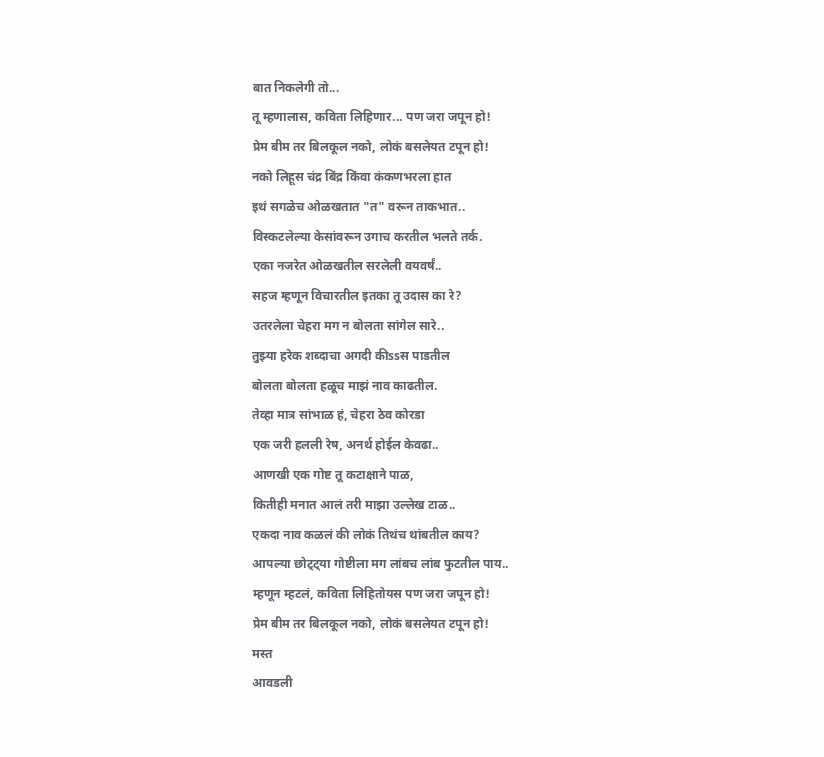बात निकलेगी तो...
तू म्हणालास, कविता लिहिणार... पण जरा जपून हो!
प्रेम बीम तर बिलकूल नको, लोकं बसलेयत टपून हो!
नको लिहूस चंद्र बिंद्र किंवा कंकणभरला हात
इथं सगळेच ओळखतात "त" वरून ताकभात..
विस्कटलेल्या केसांवरून उगाच करतील भलते तर्क.
एका नजरेत ओळखतील सरलेली वयवर्षं..
सहज म्हणून विचारतील इतका तू उदास का रे?
उतरलेला चेहरा मग न बोलता सांगेल सारे..
तुझ्या हरेक शब्दाचा अगदी कीssस पाडतील
बोलता बोलता हळूच माझं नाव काढतील.
तेव्हा मात्र सांभाळ हं, चेहरा ठेव कोरडा
एक जरी हलली रेष, अनर्थ होईल केवढा..
आणखी एक गोष्ट तू कटाक्षाने पाळ,
कितीही मनात आलं तरी माझा उल्लेख टाळ..
एकदा नाव कळलं की लोकं तिथंच थांबतील काय?
आपल्या छोट्ट्या गोष्टीला मग लांबच लांब फुटतील पाय..
म्हणून म्हटलं, कविता लिहितोयस पण जरा जपून हो!
प्रेम बीम तर बिलकूल नको, लोकं बसलेयत टपून हो!
मस्त
आवडली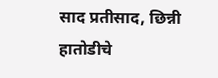साद प्रतीसाद, छिन्नी हातोडीचे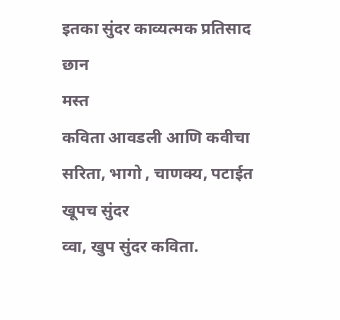इतका सुंदर काव्यत्मक प्रतिसाद
छान
मस्त
कविता आवडली आणि कवीचा
सरिता, भागो , चाणक्य, पटाईत
खूपच सुंदर
व्वा, खुप सुंदर कविता.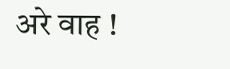अरे वाह !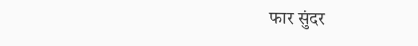फार सुंदर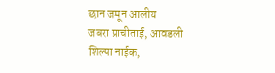छान जमून आलीय
जबरा प्राचीताई, आवडली
शिल्पा नाईक,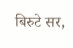बिरुटे सर,